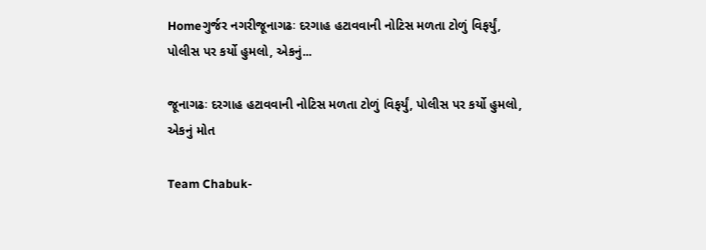Homeગુર્જર નગરીજૂનાગઢઃ દરગાહ હટાવવાની નોટિસ મળતા ટોળું વિફર્યું, પોલીસ પર કર્યો હુમલો, એકનું...

જૂનાગઢઃ દરગાહ હટાવવાની નોટિસ મળતા ટોળું વિફર્યું, પોલીસ પર કર્યો હુમલો, એકનું મોત

Team Chabuk-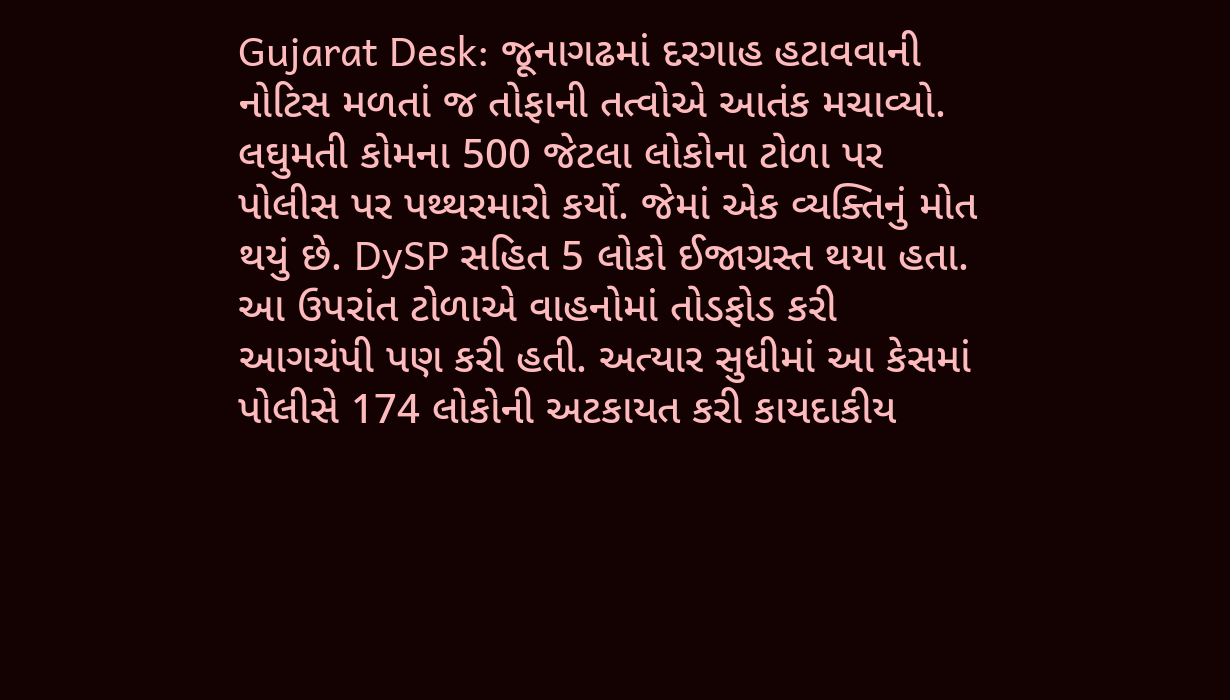Gujarat Desk: જૂનાગઢમાં દરગાહ હટાવવાની નોટિસ મળતાં જ તોફાની તત્વોએ આતંક મચાવ્યો. લઘુમતી કોમના 500 જેટલા લોકોના ટોળા પર પોલીસ પર પથ્થરમારો કર્યો. જેમાં એક વ્યક્તિનું મોત થયું છે. DySP સહિત 5 લોકો ઈજાગ્રસ્ત થયા હતા. આ ઉપરાંત ટોળાએ વાહનોમાં તોડફોડ કરી આગચંપી પણ કરી હતી. અત્યાર સુધીમાં આ કેસમાં પોલીસે 174 લોકોની અટકાયત કરી કાયદાકીય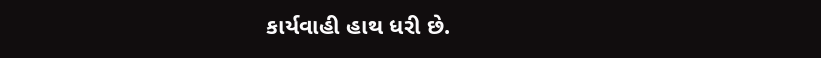કાર્યવાહી હાથ ધરી છે.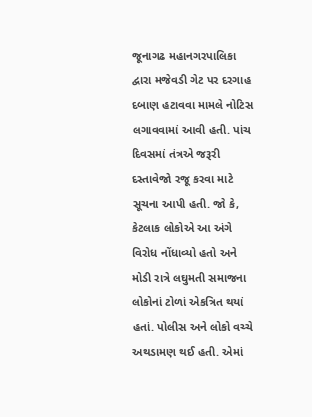જૂનાગઢ મહાનગરપાલિકા દ્વારા મજેવડી ગેટ પર દરગાહ દબાણ હટાવવા મામલે નોટિસ લગાવવામાં આવી હતી. પાંચ દિવસમાં તંત્રએ જરૂરી દસ્તાવેજો રજૂ કરવા માટે સૂચના આપી હતી. જો કે, કેટલાક લોકોએ આ અંગે વિરોધ નોંધાવ્યો હતો અને મોડી રાત્રે લઘુમતી સમાજના લોકોનાં ટોળાં એકત્રિત થયાં હતાં. પોલીસ અને લોકો વચ્ચે અથડામણ થઈ હતી. એમાં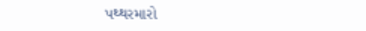પથ્થરમારો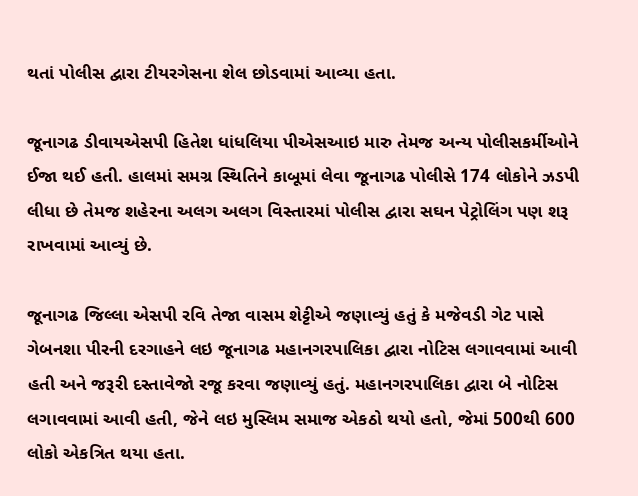થતાં પોલીસ દ્વારા ટીયરગેસના શેલ છોડવામાં આવ્યા હતા.

જૂનાગઢ ડીવાયએસપી હિતેશ ધાંધલિયા પીએસઆઇ મારુ તેમજ અન્ય પોલીસકર્મીઓને ઈજા થઈ હતી. હાલમાં સમગ્ર સ્થિતિને કાબૂમાં લેવા જૂનાગઢ પોલીસે 174 લોકોને ઝડપી લીધા છે તેમજ શહેરના અલગ અલગ વિસ્તારમાં પોલીસ દ્વારા સઘન પેટ્રોલિંગ પણ શરૂ રાખવામાં આવ્યું છે.

જૂનાગઢ જિલ્લા એસપી રવિ તેજા વાસમ શેટ્ટીએ જણાવ્યું હતું કે મજેવડી ગેટ પાસે ગેબનશા પીરની દરગાહને લઇ જૂનાગઢ મહાનગરપાલિકા દ્વારા નોટિસ લગાવવામાં આવી હતી અને જરૂરી દસ્તાવેજો રજૂ કરવા જણાવ્યું હતું. મહાનગરપાલિકા દ્વારા બે નોટિસ લગાવવામાં આવી હતી, જેને લઇ મુસ્લિમ સમાજ એકઠો થયો હતો, જેમાં 500થી 600 લોકો એકત્રિત થયા હતા.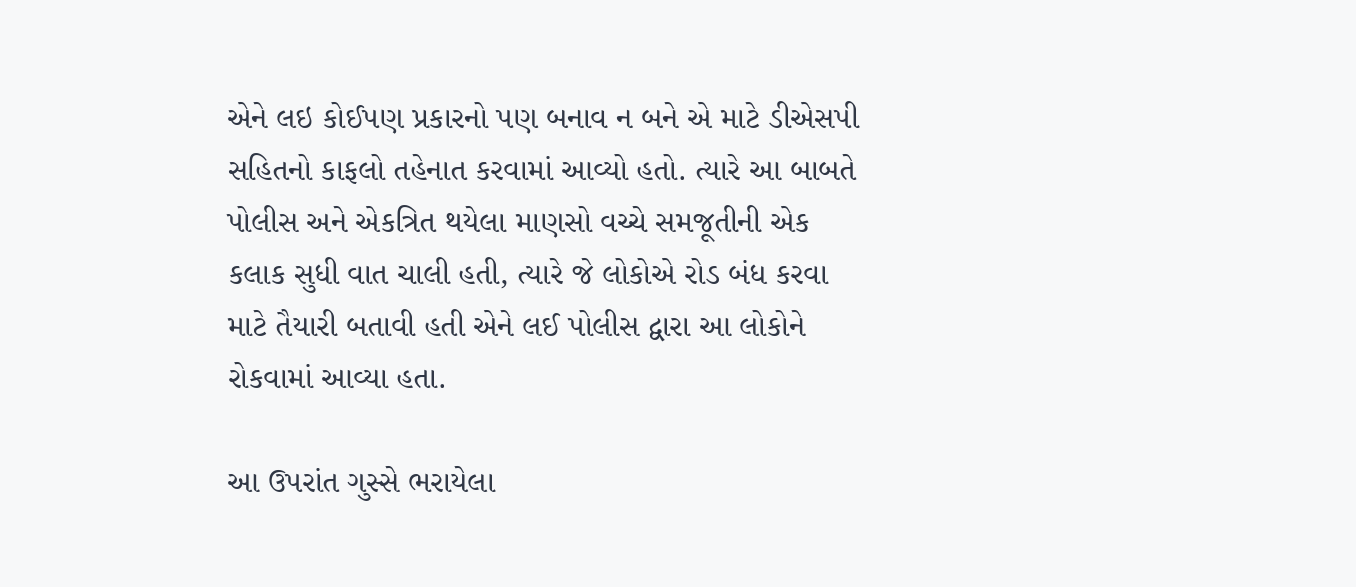એને લઇ કોઈપણ પ્રકારનો પણ બનાવ ન બને એ માટે ડીએસપી સહિતનો કાફલો તહેનાત કરવામાં આવ્યો હતો. ત્યારે આ બાબતે પોલીસ અને એકત્રિત થયેલા માણસો વચ્ચે સમજૂતીની એક કલાક સુધી વાત ચાલી હતી, ત્યારે જે લોકોએ રોડ બંધ કરવા માટે તૈયારી બતાવી હતી એને લઈ પોલીસ દ્વારા આ લોકોને રોકવામાં આવ્યા હતા.

આ ઉપરાંત ગુસ્સે ભરાયેલા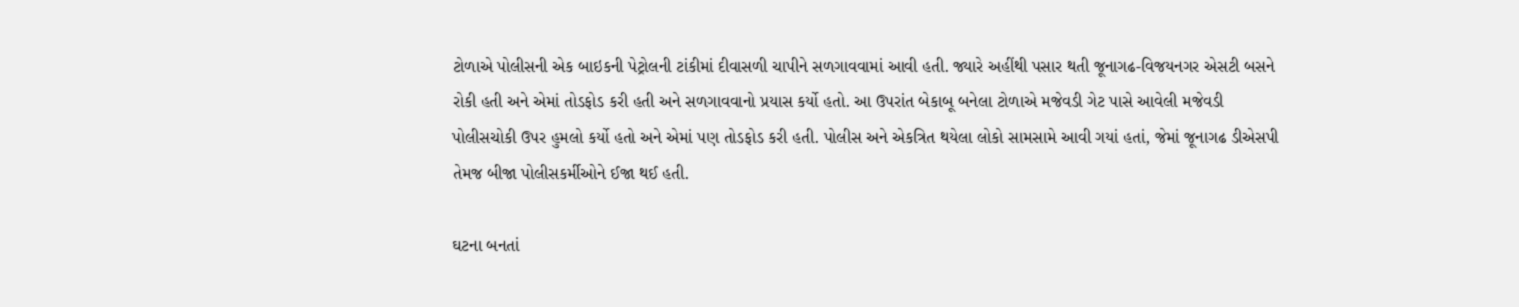ટોળાએ પોલીસની એક બાઇકની પેટ્રોલની ટાંકીમાં દીવાસળી ચાપીને સળગાવવામાં આવી હતી. જ્યારે અહીંથી પસાર થતી જૂનાગઢ-વિજયનગર એસટી બસને રોકી હતી અને એમાં તોડફોડ કરી હતી અને સળગાવવાનો પ્રયાસ કર્યો હતો. આ ઉપરાંત બેકાબૂ બનેલા ટોળાએ મજેવડી ગેટ પાસે આવેલી મજેવડી પોલીસચોકી ઉપર હુમલો કર્યો હતો અને એમાં પણ તોડફોડ કરી હતી. પોલીસ અને એકત્રિત થયેલા લોકો સામસામે આવી ગયાં હતાં, જેમાં જૂનાગઢ ડીએસપી તેમજ બીજા પોલીસકર્મીઓને ઈજા થઈ હતી.

ઘટના બનતાં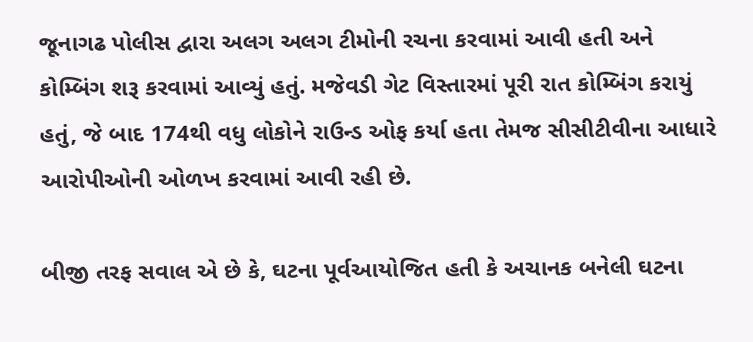જૂનાગઢ પોલીસ દ્વારા અલગ અલગ ટીમોની રચના કરવામાં આવી હતી અને કોમ્બિંગ શરૂ કરવામાં આવ્યું હતું. મજેવડી ગેટ વિસ્તારમાં પૂરી રાત કોમ્બિંગ કરાયું હતું, જે બાદ 174થી વધુ લોકોને રાઉન્ડ ઓફ કર્યા હતા તેમજ સીસીટીવીના આધારે આરોપીઓની ઓળખ કરવામાં આવી રહી છે.

બીજી તરફ સવાલ એ છે કે, ઘટના પૂર્વઆયોજિત હતી કે અચાનક બનેલી ઘટના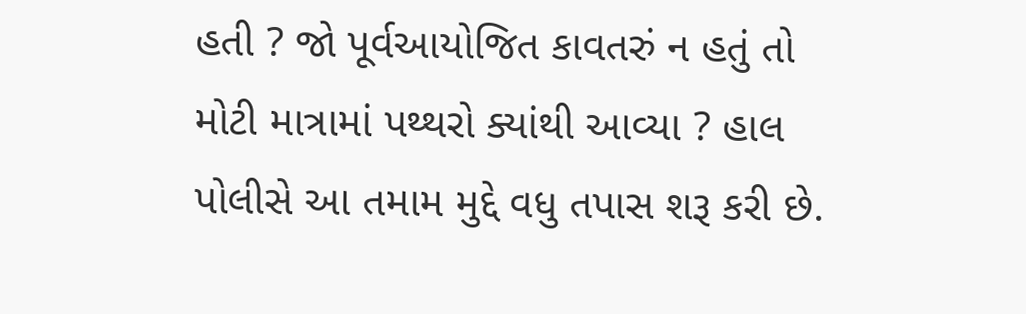હતી ? જો પૂર્વઆયોજિત કાવતરું ન હતું તો મોટી માત્રામાં પથ્થરો ક્યાંથી આવ્યા ? હાલ પોલીસે આ તમામ મુદ્દે વધુ તપાસ શરૂ કરી છે.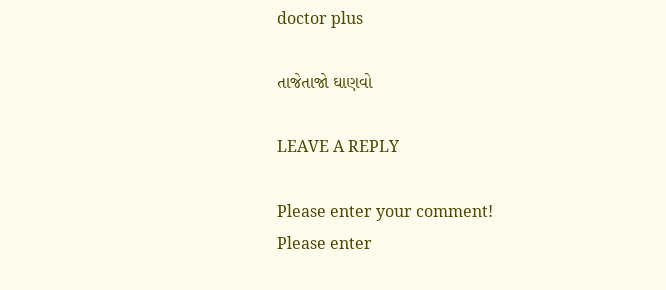doctor plus

તાજેતાજો ઘાણવો

LEAVE A REPLY

Please enter your comment!
Please enter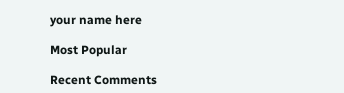your name here

Most Popular

Recent Comments